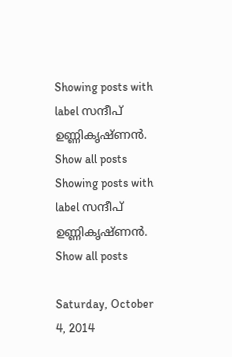Showing posts with label സന്ദീപ്‌ ഉണ്ണികൃഷ്ണൻ. Show all posts
Showing posts with label സന്ദീപ്‌ ഉണ്ണികൃഷ്ണൻ. Show all posts

Saturday, October 4, 2014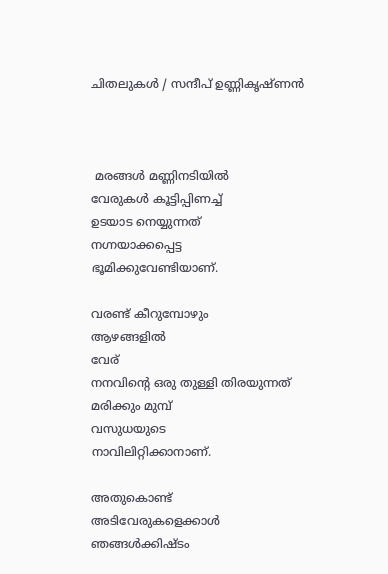ചിതലുകൾ / സന്ദീപ്‌ ഉണ്ണികൃഷ്ണൻ



 മരങ്ങൾ മണ്ണിനടിയിൽ
വേരുകൾ കൂട്ടിപ്പിണച്ച്‌
ഉടയാട നെയ്യുന്നത്
നഗ്നയാക്കപ്പെട്ട
ഭൂമിക്കുവേണ്ടിയാണ്.

വരണ്ട് കീറുമ്പോഴും
ആഴങ്ങളിൽ
വേര്
നനവിന്റെ ഒരു തുള്ളി തിരയുന്നത്
മരിക്കും മുമ്പ്
വസുധയുടെ
നാവിലിറ്റിക്കാനാണ്.

അതുകൊണ്ട്
അടിവേരുകളെക്കാൾ ഞങ്ങൾക്കിഷ്ടം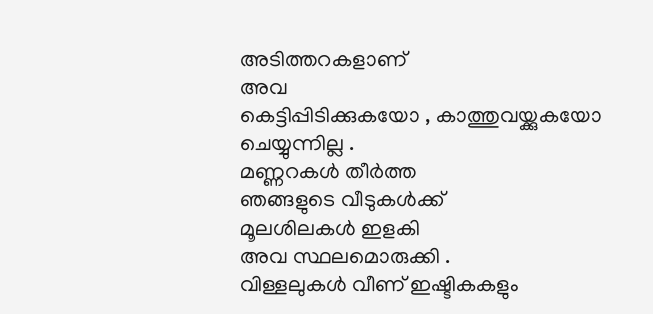അടിത്തറകളാണ്
അവ
കെട്ടിപ്പിടിക്കുകയോ , കാത്തുവയ്ക്കുകയോ
ചെയ്യുന്നില്ല .
മണ്ണറകൾ തീർത്ത
ഞങ്ങളുടെ വീടുകൾക്ക്
മൂലശിലകൾ ഇളകി
അവ സ്ഥലമൊരുക്കി .
വിള്ളലുകൾ വീണ് ഇഷ്ടികകളും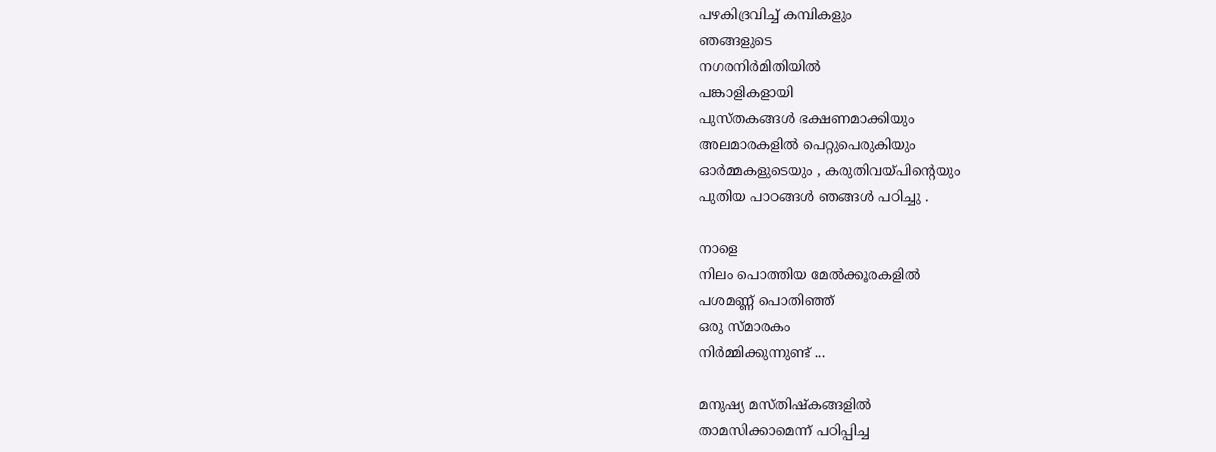പഴകിദ്രവിച്ച്‌ കമ്പികളും
ഞങ്ങളുടെ
നഗരനിർമിതിയിൽ
പങ്കാളികളായി
പുസ്തകങ്ങൾ ഭക്ഷണമാക്കിയും
അലമാരകളിൽ പെറ്റുപെരുകിയും
ഓർമ്മകളുടെയും , കരുതിവയ്പിന്റെയും
പുതിയ പാഠങ്ങൾ ഞങ്ങൾ പഠിച്ചു .

നാളെ
നിലം പൊത്തിയ മേൽക്കൂരകളിൽ
പശമണ്ണ് പൊതിഞ്ഞ്
ഒരു സ്മാരകം
നിർമ്മിക്കുന്നുണ്ട് ...

മനുഷ്യ മസ്തിഷ്കങ്ങളിൽ
താമസിക്കാമെന്ന് പഠിപ്പിച്ച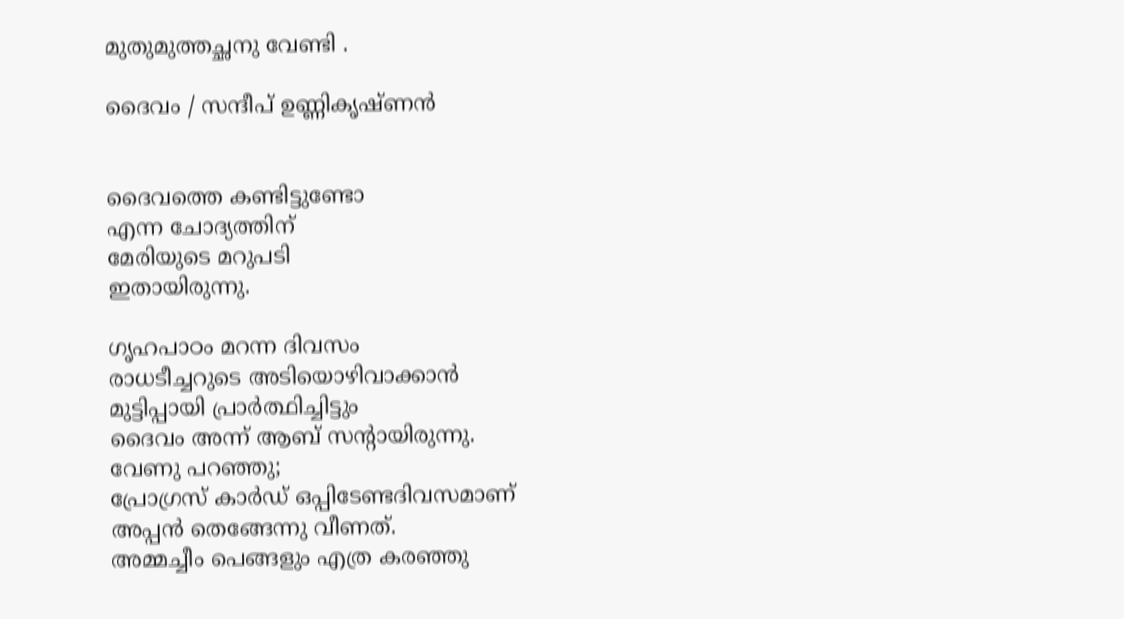മുതുമുത്തച്ഛനു വേണ്ടി .

ദൈവം / സന്ദീപ്‌ ഉണ്ണികൃഷ്ണന്‍


ദൈവത്തെ കണ്ടിട്ടുണ്ടോ
എന്ന ചോദ്യത്തിന്
മേരിയുടെ മറുപടി
ഇതായിരുന്നു.

ഗൃഹപാഠം മറന്ന ദിവസം
രാധടീച്ചറുടെ അടിയൊഴിവാക്കാന്‍
മുട്ടിപ്പായി പ്രാര്‍ത്ഥിച്ചിട്ടും
ദൈവം അന്ന് ആബ് സന്റായിരുന്നു.
വേണു പറഞ്ഞു;
പ്രോഗ്രസ് കാര്‍ഡ് ഒപ്പിടേണ്ടദിവസമാണ്
അപ്പന്‍ തെങ്ങേന്നു വീണത്.
അമ്മച്ചീം പെങ്ങളും എത്ര കരഞ്ഞു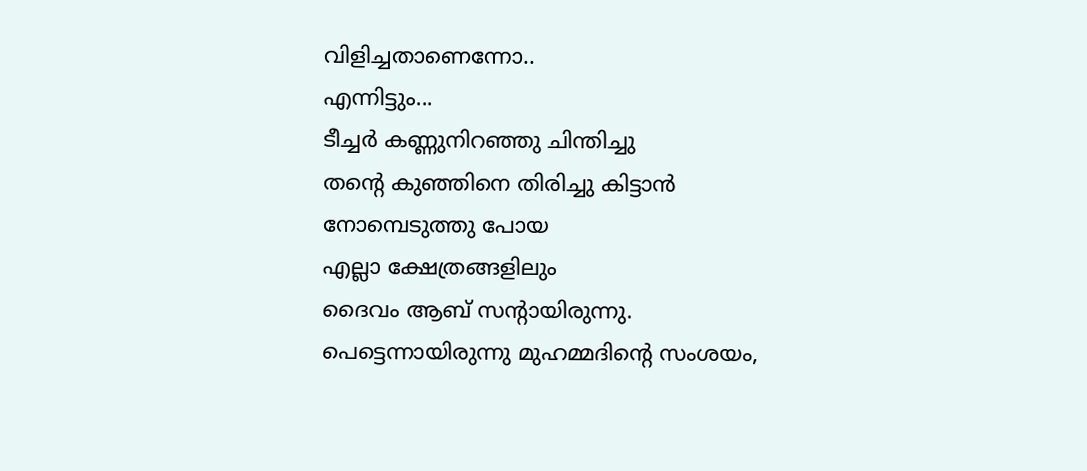വിളിച്ചതാണെന്നോ..
എന്നിട്ടും...
ടീച്ചര്‍ കണ്ണുനിറഞ്ഞു ചിന്തിച്ചു
തന്റെ കുഞ്ഞിനെ തിരിച്ചു കിട്ടാന്‍
നോമ്പെടുത്തു പോയ
എല്ലാ ക്ഷേത്രങ്ങളിലും
ദൈവം ആബ് സന്റായിരുന്നു.
പെട്ടെന്നായിരുന്നു മുഹമ്മദിന്‍റെ സംശയം,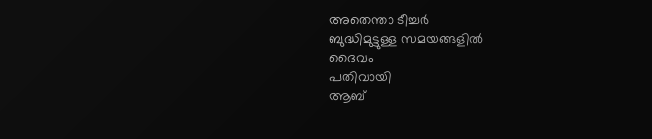അതെന്താ ടീച്ചര്‍
ബുദ്ധിമുട്ടുള്ള സമയങ്ങളില്‍
ദൈവം
പതിവായി
ആബ്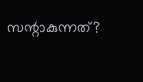സന്റാകുന്നത്?